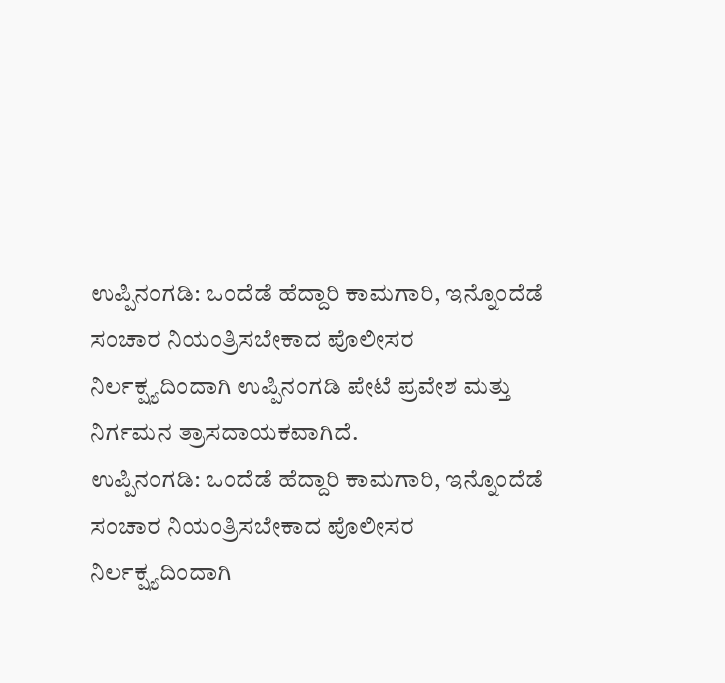ಉಪ್ಪಿನಂಗಡಿ: ಒಂದೆಡೆ ಹೆದ್ದಾರಿ ಕಾಮಗಾರಿ, ಇನ್ನೊಂದೆಡೆ ಸಂಚಾರ ನಿಯಂತ್ರಿಸಬೇಕಾದ ಪೊಲೀಸರ ನಿರ್ಲಕ್ಷ್ಯದಿಂದಾಗಿ ಉಪ್ಪಿನಂಗಡಿ ಪೇಟೆ ಪ್ರವೇಶ ಮತ್ತು ನಿರ್ಗಮನ ತ್ರಾಸದಾಯಕವಾಗಿದೆ.
ಉಪ್ಪಿನಂಗಡಿ: ಒಂದೆಡೆ ಹೆದ್ದಾರಿ ಕಾಮಗಾರಿ, ಇನ್ನೊಂದೆಡೆ ಸಂಚಾರ ನಿಯಂತ್ರಿಸಬೇಕಾದ ಪೊಲೀಸರ ನಿರ್ಲಕ್ಷ್ಯದಿಂದಾಗಿ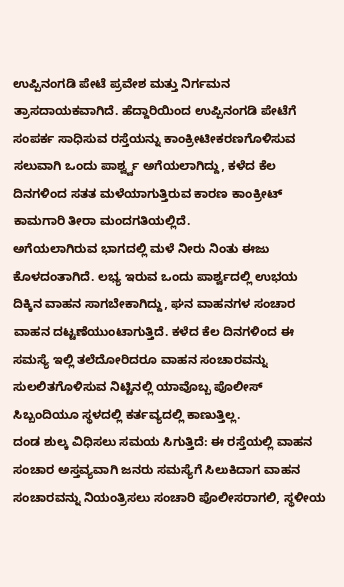ಉಪ್ಪಿನಂಗಡಿ ಪೇಟೆ ಪ್ರವೇಶ ಮತ್ತು ನಿರ್ಗಮನ ತ್ರಾಸದಾಯಕವಾಗಿದೆ. ಹೆದ್ದಾರಿಯಿಂದ ಉಪ್ಪಿನಂಗಡಿ ಪೇಟೆಗೆ ಸಂಪರ್ಕ ಸಾಧಿಸುವ ರಸ್ತೆಯನ್ನು ಕಾಂಕ್ರೀಟೀಕರಣಗೊಳಿಸುವ ಸಲುವಾಗಿ ಒಂದು ಪಾರ್ಶ್ವ್ವ ಅಗೆಯಲಾಗಿದ್ದು, ಕಳೆದ ಕೆಲ ದಿನಗಳಿಂದ ಸತತ ಮಳೆಯಾಗುತ್ತಿರುವ ಕಾರಣ ಕಾಂಕ್ರೀಟ್ ಕಾಮಗಾರಿ ತೀರಾ ಮಂದಗತಿಯಲ್ಲಿದೆ.
ಅಗೆಯಲಾಗಿರುವ ಭಾಗದಲ್ಲಿ ಮಳೆ ನೀರು ನಿಂತು ಈಜು ಕೊಳದಂತಾಗಿದೆ. ಲಭ್ಯ ಇರುವ ಒಂದು ಪಾರ್ಶ್ವದಲ್ಲಿ ಉಭಯ ದಿಕ್ಕಿನ ವಾಹನ ಸಾಗಬೇಕಾಗಿದ್ದು, ಘನ ವಾಹನಗಳ ಸಂಚಾರ ವಾಹನ ದಟ್ಟಣೆಯುಂಟಾಗುತ್ತಿದೆ. ಕಳೆದ ಕೆಲ ದಿನಗಳಿಂದ ಈ ಸಮಸ್ಯೆ ಇಲ್ಲಿ ತಲೆದೋರಿದರೂ ವಾಹನ ಸಂಚಾರವನ್ನು ಸುಲಲಿತಗೊಳಿಸುವ ನಿಟ್ಟಿನಲ್ಲಿ ಯಾವೊಬ್ಬ ಪೊಲೀಸ್ ಸಿಬ್ಬಂದಿಯೂ ಸ್ಥಳದಲ್ಲಿ ಕರ್ತವ್ಯದಲ್ಲಿ ಕಾಣುತ್ತಿಲ್ಲ.
ದಂಡ ಶುಲ್ಕ ವಿಧಿಸಲು ಸಮಯ ಸಿಗುತ್ತಿದೆ: ಈ ರಸ್ತೆಯಲ್ಲಿ ವಾಹನ ಸಂಚಾರ ಅಸ್ತವ್ಯವಾಗಿ ಜನರು ಸಮಸ್ಯೆಗೆ ಸಿಲುಕಿದಾಗ ವಾಹನ ಸಂಚಾರವನ್ನು ನಿಯಂತ್ರಿಸಲು ಸಂಚಾರಿ ಪೊಲೀಸರಾಗಲಿ, ಸ್ಥಳೀಯ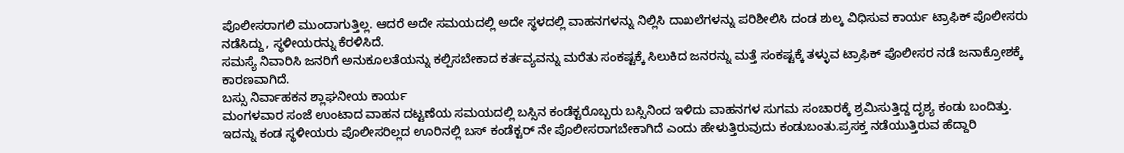ಪೊಲೀಸರಾಗಲಿ ಮುಂದಾಗುತ್ತಿಲ್ಲ. ಆದರೆ ಅದೇ ಸಮಯದಲ್ಲಿ ಅದೇ ಸ್ಥಳದಲ್ಲಿ ವಾಹನಗಳನ್ನು ನಿಲ್ಲಿಸಿ ದಾಖಲೆಗಳನ್ನು ಪರಿಶೀಲಿಸಿ ದಂಡ ಶುಲ್ಕ ವಿಧಿಸುವ ಕಾರ್ಯ ಟ್ರಾಫಿಕ್ ಪೊಲೀಸರು ನಡೆಸಿದ್ದು, ಸ್ಥಳೀಯರನ್ನು ಕೆರಳಿಸಿದೆ.
ಸಮಸ್ಯೆ ನಿವಾರಿಸಿ ಜನರಿಗೆ ಅನುಕೂಲತೆಯನ್ನು ಕಲ್ಪಿಸಬೇಕಾದ ಕರ್ತವ್ಯವನ್ನು ಮರೆತು ಸಂಕಷ್ಟಕ್ಕೆ ಸಿಲುಕಿದ ಜನರನ್ನು ಮತ್ತೆ ಸಂಕಷ್ಟಕ್ಕೆ ತಳ್ಳುವ ಟ್ರಾಫಿಕ್ ಪೊಲೀಸರ ನಡೆ ಜನಾಕ್ರೋಶಕ್ಕೆ ಕಾರಣವಾಗಿದೆ.
ಬಸ್ಸು ನಿರ್ವಾಹಕನ ಶ್ಲಾಘನೀಯ ಕಾರ್ಯ
ಮಂಗಳವಾರ ಸಂಜೆ ಉಂಟಾದ ವಾಹನ ದಟ್ಟಣೆಯ ಸಮಯದಲ್ಲಿ ಬಸ್ಸಿನ ಕಂಡೆಕ್ಟರೊಬ್ಬರು ಬಸ್ಸಿನಿಂದ ಇಳಿದು ವಾಹನಗಳ ಸುಗಮ ಸಂಚಾರಕ್ಕೆ ಶ್ರಮಿಸುತ್ತಿದ್ದ ದೃಶ್ಯ ಕಂಡು ಬಂದಿತ್ತು. ಇದನ್ನು ಕಂಡ ಸ್ಥಳೀಯರು ಪೊಲೀಸರಿಲ್ಲದ ಊರಿನಲ್ಲಿ ಬಸ್ ಕಂಡೆಕ್ಟರ್ ನೇ ಪೊಲೀಸರಾಗಬೇಕಾಗಿದೆ ಎಂದು ಹೇಳುತ್ತಿರುವುದು ಕಂಡುಬಂತು.ಪ್ರಸಕ್ತ ನಡೆಯುತ್ತಿರುವ ಹೆದ್ದಾರಿ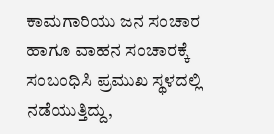ಕಾಮಗಾರಿಯು ಜನ ಸಂಚಾರ ಹಾಗೂ ವಾಹನ ಸಂಚಾರಕ್ಕೆ ಸಂಬಂಧಿಸಿ ಪ್ರಮುಖ ಸ್ಥಳದಲ್ಲಿ ನಡೆಯುತ್ತಿದ್ದು,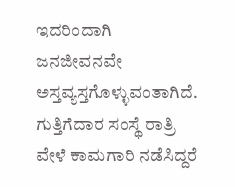ಇದರಿಂದಾಗಿ ಜನಜೀವನವೇ ಅಸ್ತವ್ಯಸ್ತಗೊಳ್ಳುವಂತಾಗಿದೆ. ಗುತ್ತಿಗೆದಾರ ಸಂಸ್ಥೆ ರಾತ್ರಿ ವೇಳೆ ಕಾಮಗಾರಿ ನಡೆಸಿದ್ದರೆ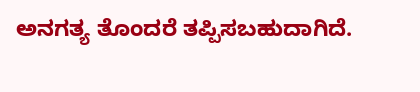ಅನಗತ್ಯ ತೊಂದರೆ ತಪ್ಪಿಸಬಹುದಾಗಿದೆ.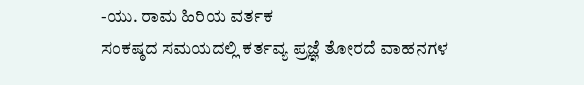-ಯು. ರಾಮ ಹಿರಿಯ ವರ್ತಕ
ಸಂಕಷ್ಠದ ಸಮಯದಲ್ಲಿ ಕರ್ತವ್ಯ ಪ್ರಜ್ಞೆ ತೋರದೆ ವಾಹನಗಳ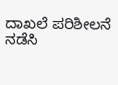ದಾಖಲೆ ಪರಿಶೀಲನೆ ನಡೆಸಿ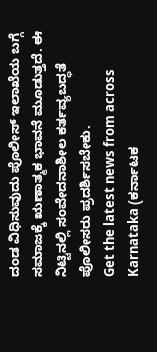ದಂಡ ವಿಧಿಸುವುದು ಪೊಲೀಸ್ ಇಲಾಖೆಯ ಬಗ್ಗೆ ಸಮಾಜಕ್ಕೆ ಋಣಾತ್ಮಕ ಭಾವನೆ ಮೂಡುತ್ತದೆ. ಈ ನಿಟ್ಟಿನಲ್ಲಿ ಸಂವೇದನಾಶೀಲ ಕರ್ತವ್ಯಬದ್ಧತೆ ಪೊಲೀಸರು ಪ್ರದರ್ಶಿಸಬೇಕು.
Get the latest news from across Karnataka (ಕರ್ನಾಟಕ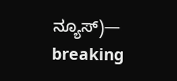ನ್ಯೂಸ್)— breaking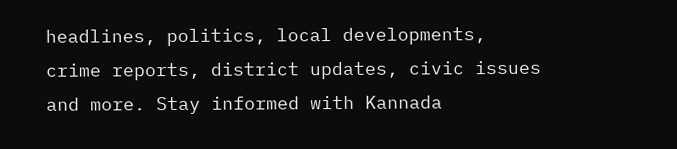headlines, politics, local developments, crime reports, district updates, civic issues and more. Stay informed with Kannada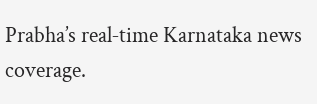Prabha’s real‑time Karnataka news coverage.